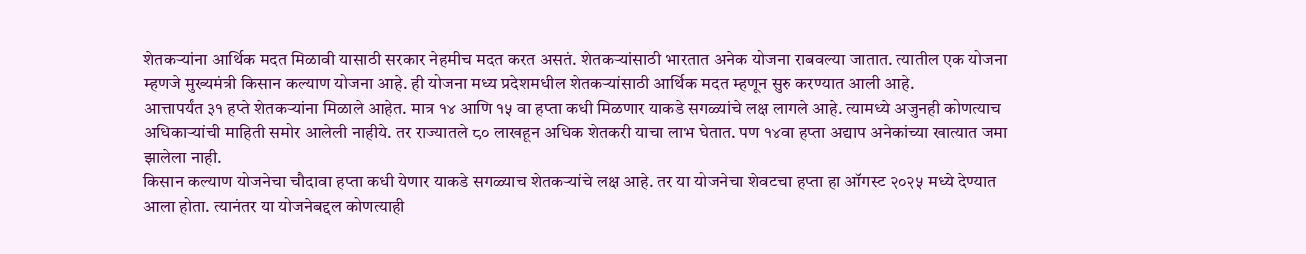शेतकऱ्यांना आर्थिक मदत मिळावी यासाठी सरकार नेहमीच मदत करत असतं. शेतकऱ्यांसाठी भारतात अनेक योजना राबवल्या जातात. त्यातील एक योजना म्हणजे मुख्यमंत्री किसान कल्याण योजना आहे. ही योजना मध्य प्रदेशमधील शेतकऱ्यांसाठी आर्थिक मदत म्हणून सुरु करण्यात आली आहे.
आत्तापर्यंत ३१ हप्ते शेतकऱ्यांना मिळाले आहेत. मात्र १४ आणि १५ वा हप्ता कधी मिळणार याकडे सगळ्यांचे लक्ष लागले आहे. त्यामध्ये अजुनही कोणत्याच अधिकाऱ्यांची माहिती समोर आलेली नाहीये. तर राज्यातले ८० लाखहून अधिक शेतकरी याचा लाभ घेतात. पण १४वा हप्ता अद्याप अनेकांच्या खात्यात जमा झालेला नाही.
किसान कल्याण योजनेचा चौदावा हप्ता कधी येणार याकडे सगळ्याच शेतकऱ्यांचे लक्ष आहे. तर या योजनेचा शेवटचा हप्ता हा ऑगस्ट २०२५ मध्ये देण्यात आला होता. त्यानंतर या योजनेबद्दल कोणत्याही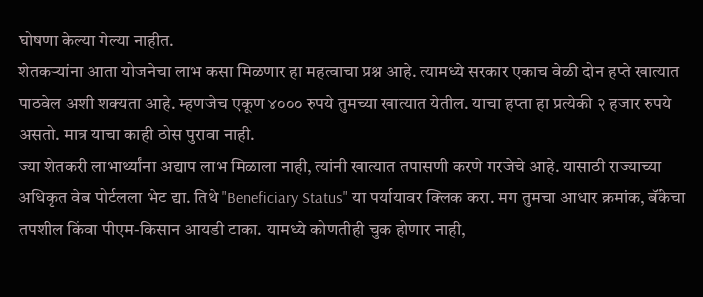घोषणा केल्या गेल्या नाहीत.
शेतकऱ्यांना आता योजनेचा लाभ कसा मिळणार हा महत्वाचा प्रश्न आहे. त्यामध्ये सरकार एकाच वेळी दोन हप्ते खात्यात पाठवेल अशी शक्यता आहे. म्हणजेच एकूण ४००० रुपये तुमच्या खात्यात येतील. याचा हप्ता हा प्रत्येकी २ हजार रुपये असतो. मात्र याचा काही ठोस पुरावा नाही.
ज्या शेतकरी लाभार्थ्यांना अद्याप लाभ मिळाला नाही, त्यांनी खात्यात तपासणी करणे गरजेचे आहे. यासाठी राज्याच्या अधिकृत वेब पोर्टलला भेट द्या. तिथे "Beneficiary Status" या पर्यायावर क्लिक करा. मग तुमचा आधार क्रमांक, बॅंकेचा तपशील किंवा पीएम-किसान आयडी टाका. यामध्ये कोणतीही चुक होणार नाही,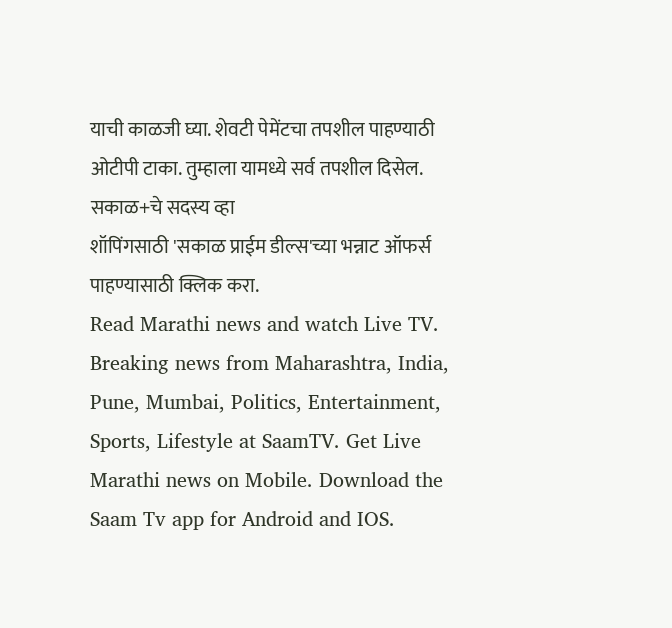याची काळजी घ्या. शेवटी पेमेंटचा तपशील पाहण्याठी ओटीपी टाका. तुम्हाला यामध्ये सर्व तपशील दिसेल.
सकाळ+चे सदस्य व्हा
शॉपिंगसाठी 'सकाळ प्राईम डील्स'च्या भन्नाट ऑफर्स पाहण्यासाठी क्लिक करा.
Read Marathi news and watch Live TV. Breaking news from Maharashtra, India, Pune, Mumbai, Politics, Entertainment, Sports, Lifestyle at SaamTV. Get Live Marathi news on Mobile. Download the Saam Tv app for Android and IOS.